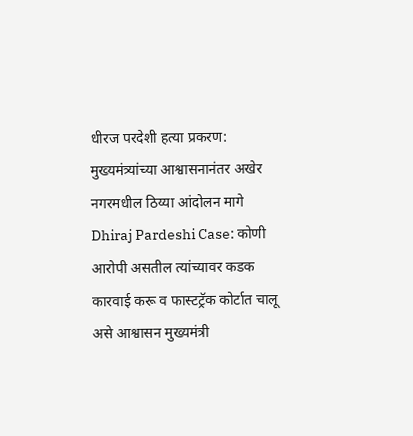धीरज परदेशी हत्या प्रकरण: मुख्यमंत्र्यांच्या आश्वासनानंतर अखेर नगरमधील ठिय्या आंदोलन मागे
Dhiraj Pardeshi Case: कोणी आरोपी असतील त्यांच्यावर कडक कारवाई करू व फास्टट्रॅक कोर्टात चालू असे आश्वासन मुख्यमंत्री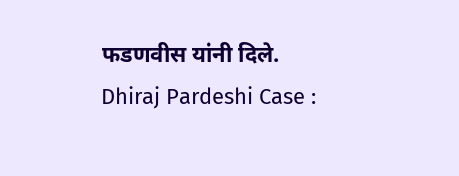फडणवीस यांनी दिले.
Dhiraj Pardeshi Case :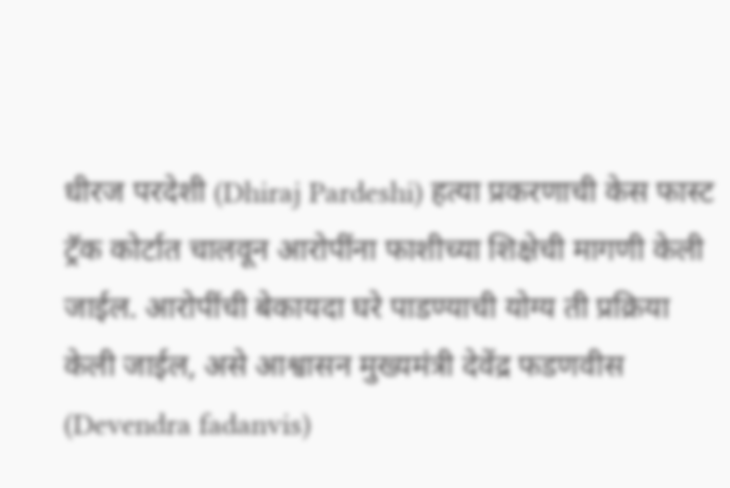धीरज परदेशी (Dhiraj Pardeshi) हत्या प्रकरणाची केस फास्ट ट्रॅक कोर्टात चालवून आरोपींना फाशीच्या शिक्षेची मागणी केली जाईल. आरोपींची बेकायदा घरे पाडण्याची योग्य ती प्रक्रिया केली जाईल, असे आश्वासन मुख्यमंत्री देवेंद्र फडणवीस (Devendra fadanvis)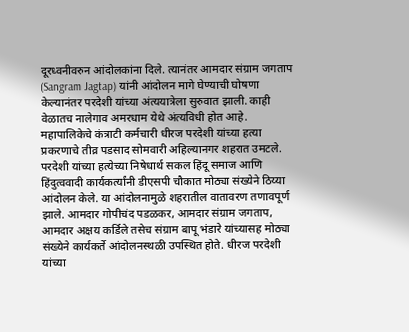दूरध्वनीवरुन आंदोलकांना दिले. त्यानंतर आमदार संग्राम जगताप (Sangram Jagtap) यांनी आंदोलन मागे घेण्याची घोषणा केल्यानंतर परदेशी यांच्या अंत्ययात्रेला सुरुवात झाली. काही वेळातच नालेगाव अमरधाम येथे अंत्यविधी होत आहे.
महापालिकेचे कंत्राटी कर्मचारी धीरज परदेशी यांच्या हत्या प्रकरणाचे तीव्र पडसाद सोमवारी अहिल्यानगर शहरात उमटले. परदेशी यांच्या हत्येच्या निषेधार्थ सकल हिंदू समाज आणि हिंदुत्ववादी कार्यकर्त्यांनी डीएसपी चौकात मोठ्या संख्येने ठिय्या आंदोलन केले. या आंदोलनामुळे शहरातील वातावरण तणावपूर्ण झाले. आमदार गोपीचंद पडळकर, आमदार संग्राम जगताप, आमदार अक्षय कर्डिले तसेच संग्राम बापू भंडारे यांच्यासह मोठ्या संख्येने कार्यकर्ते आंदोलनस्थळी उपस्थित होते. धीरज परदेशी यांच्या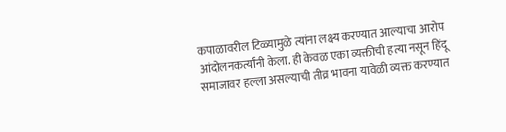कपाळावरील टिळ्यामुळे त्यांना लक्ष्य करण्यात आल्याचा आरोप आंदोलनकर्त्यांनी केला. ही केवळ एका व्यक्तीची हत्या नसून हिंदू समाजावर हल्ला असल्याची तीव्र भावना यावेळी व्यक्त करण्यात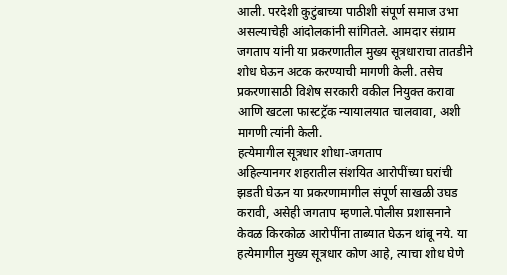आली. परदेशी कुटुंबाच्या पाठीशी संपूर्ण समाज उभा असल्याचेही आंदोलकांनी सांगितले. आमदार संग्राम जगताप यांनी या प्रकरणातील मुख्य सूत्रधाराचा तातडीने शोध घेऊन अटक करण्याची मागणी केली. तसेच प्रकरणासाठी विशेष सरकारी वकील नियुक्त करावा आणि खटला फास्टट्रॅक न्यायालयात चालवावा, अशी मागणी त्यांनी केली.
हत्येमागील सूत्रधार शोधा-जगताप
अहिल्यानगर शहरातील संशयित आरोपींच्या घरांची झडती घेऊन या प्रकरणामागील संपूर्ण साखळी उघड करावी, असेही जगताप म्हणाले.पोलीस प्रशासनाने केवळ किरकोळ आरोपींना ताब्यात घेऊन थांबू नये. या हत्येमागील मुख्य सूत्रधार कोण आहे, त्याचा शोध घेणे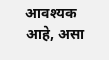आवश्यक आहे, असा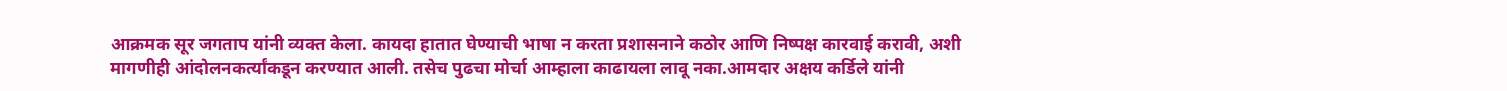आक्रमक सूर जगताप यांनी व्यक्त केला. कायदा हातात घेण्याची भाषा न करता प्रशासनाने कठोर आणि निष्पक्ष कारवाई करावी, अशी मागणीही आंदोलनकर्त्यांकडून करण्यात आली. तसेच पुढचा मोर्चा आम्हाला काढायला लावू नका.आमदार अक्षय कर्डिले यांनी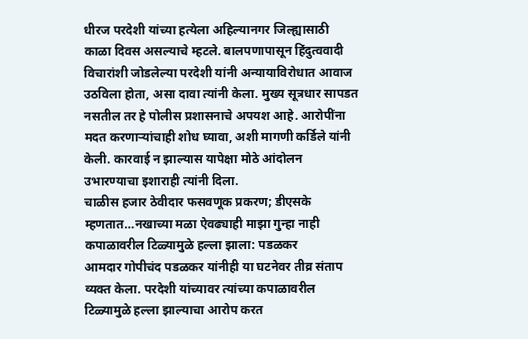धीरज परदेशी यांच्या हत्येला अहिल्यानगर जिल्ह्यासाठी काळा दिवस असल्याचे म्हटले. बालपणापासून हिंदुत्ववादी विचारांशी जोडलेल्या परदेशी यांनी अन्यायाविरोधात आवाज उठविला होता, असा दावा त्यांनी केला. मुख्य सूत्रधार सापडत नसतील तर हे पोलीस प्रशासनाचे अपयश आहे. आरोपींना मदत करणाऱ्यांचाही शोध घ्यावा, अशी मागणी कर्डिले यांनी केली. कारवाई न झाल्यास यापेक्षा मोठे आंदोलन उभारण्याचा इशाराही त्यांनी दिला.
चाळीस हजार ठेवीदार फसवणूक प्रकरण; डीएसके म्हणतात…नखाच्या मळा ऐवढ्याही माझा गुन्हा नाही
कपाळावरील टिळ्यामुळे हल्ला झाला: पडळकर
आमदार गोपीचंद पडळकर यांनीही या घटनेवर तीव्र संताप व्यक्त केला. परदेशी यांच्यावर त्यांच्या कपाळावरील टिळ्यामुळे हल्ला झाल्याचा आरोप करत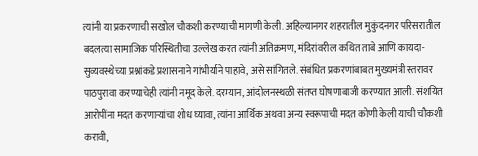त्यांनी या प्रकरणाची सखोल चौकशी करण्याची मागणी केली. अहिल्यानगर शहरातील मुकुंदनगर परिसरातील बदलत्या सामाजिक परिस्थितीचा उल्लेख करत त्यांनी अतिक्रमण, मंदिरांवरील कथित ताबे आणि कायदा-सुव्यवस्थेच्या प्रश्नांकडे प्रशासनाने गांभीर्याने पाहावे, असे सांगितले. संबंधित प्रकरणांबाबत मुख्यमंत्री स्तरावर पाठपुरावा करण्याचेही त्यांनी नमूद केले. दरम्यान, आंदोलनस्थळी संतप्त घोषणाबाजी करण्यात आली. संशयित आरोपींना मदत करणाऱ्यांचा शोध घ्यावा, त्यांना आर्थिक अथवा अन्य स्वरूपाची मदत कोणी केली याची चौकशी करावी,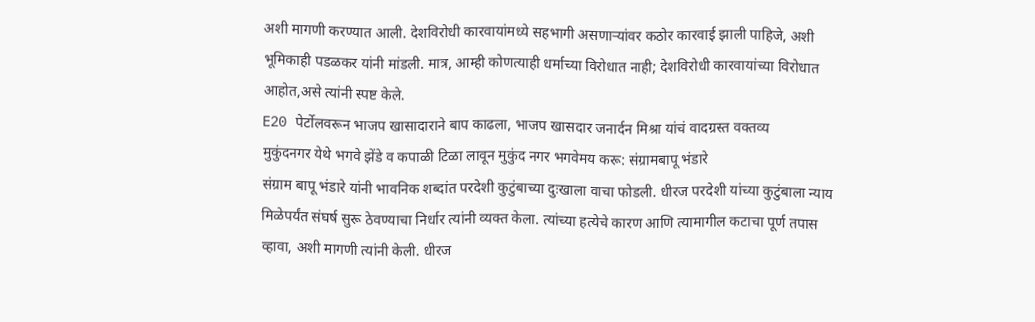अशी मागणी करण्यात आली. देशविरोधी कारवायांमध्ये सहभागी असणाऱ्यांवर कठोर कारवाई झाली पाहिजे, अशी भूमिकाही पडळकर यांनी मांडली. मात्र, आम्ही कोणत्याही धर्माच्या विरोधात नाही; देशविरोधी कारवायांच्या विरोधात आहोत,असे त्यांनी स्पष्ट केले.
E20 पेर्टोलवरून भाजप खासादाराने बाप काढला, भाजप खासदार जनार्दन मिश्रा यांचं वादग्रस्त वक्तव्य
मुकुंदनगर येथे भगवे झेंडे व कपाळी टिळा लावून मुकुंद नगर भगवेमय करू: संग्रामबापू भंडारे
संग्राम बापू भंडारे यांनी भावनिक शब्दांत परदेशी कुटुंबाच्या दुःखाला वाचा फोडली. धीरज परदेशी यांच्या कुटुंबाला न्याय मिळेपर्यंत संघर्ष सुरू ठेवण्याचा निर्धार त्यांनी व्यक्त केला. त्यांच्या हत्येचे कारण आणि त्यामागील कटाचा पूर्ण तपास व्हावा, अशी मागणी त्यांनी केली. धीरज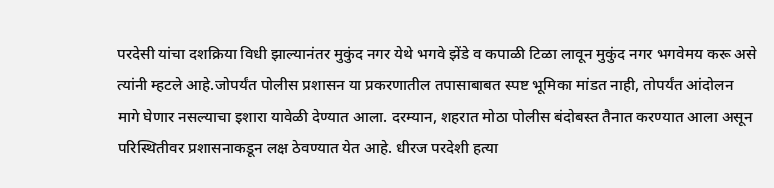परदेसी यांचा दशक्रिया विधी झाल्यानंतर मुकुंद नगर येथे भगवे झेंडे व कपाळी टिळा लावून मुकुंद नगर भगवेमय करू असे त्यांनी म्हटले आहे.जोपर्यंत पोलीस प्रशासन या प्रकरणातील तपासाबाबत स्पष्ट भूमिका मांडत नाही, तोपर्यंत आंदोलन मागे घेणार नसल्याचा इशारा यावेळी देण्यात आला. दरम्यान, शहरात मोठा पोलीस बंदोबस्त तैनात करण्यात आला असून परिस्थितीवर प्रशासनाकडून लक्ष ठेवण्यात येत आहे. धीरज परदेशी हत्या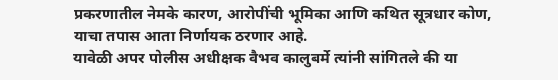प्रकरणातील नेमके कारण, आरोपींची भूमिका आणि कथित सूत्रधार कोण, याचा तपास आता निर्णायक ठरणार आहे.
यावेळी अपर पोलीस अधीक्षक वैभव कालुबर्मे त्यांनी सांगितले की या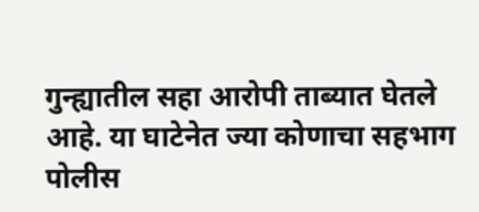गुन्ह्यातील सहा आरोपी ताब्यात घेतले आहे. या घाटेनेत ज्या कोणाचा सहभाग पोलीस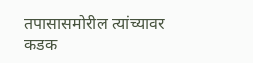तपासासमोरील त्यांच्यावर कडक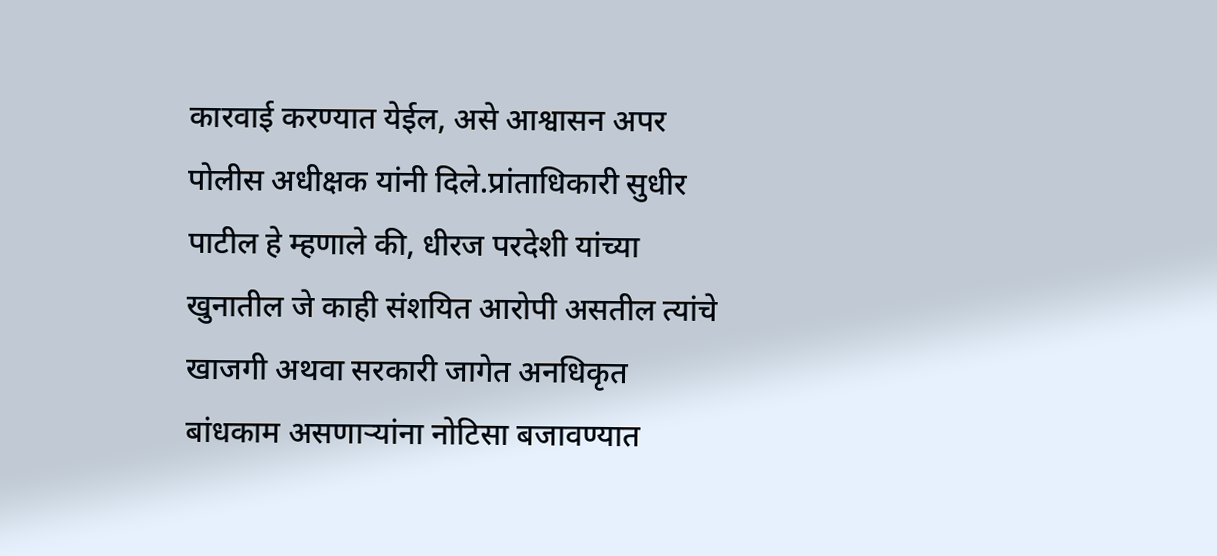कारवाई करण्यात येईल, असे आश्वासन अपर पोलीस अधीक्षक यांनी दिले.प्रांताधिकारी सुधीर पाटील हे म्हणाले की, धीरज परदेशी यांच्या खुनातील जे काही संशयित आरोपी असतील त्यांचे खाजगी अथवा सरकारी जागेत अनधिकृत बांधकाम असणाऱ्यांना नोटिसा बजावण्यात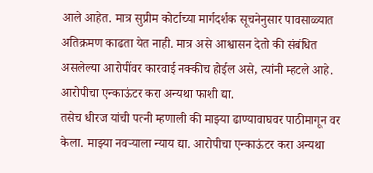आले आहेत. मात्र सुप्रीम कोर्टाच्या मार्गदर्शक सूचनेनुसार पावसाळ्यात अतिक्रमण काढता येत नाही. मात्र असे आश्वासन देतो की संबंधित असलेल्या आरोपींवर कारवाई नक्कीच होईल असे, त्यांनी म्हटले आहे.
आरोपीचा एन्काऊंटर करा अन्यथा फाशी द्या.
तसेच धीरज यांची पत्नी म्हणाली की माझ्या ढाण्यावाघवर पाठीमागून वर केला. माझ्या नवऱ्याला न्याय द्या. आरोपीचा एन्काऊंटर करा अन्यथा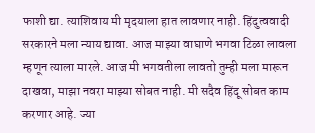फाशी द्या. त्याशिवाय मी मृदयाला हात लावणार नाही. हिंदुत्ववादी सरकारने मला न्याय द्यावा. आज माझ्या वाघाणे भगवा टिळा लावला म्हणून त्याला मारले. आज मी भगवतीला लावतो तुम्ही मला मारून दाखवा, माझा नवरा माझ्या सोबत नाही. मी सदैव हिंदू सोबत काम करणार आहे. ज्या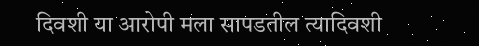दिवशी या आरोपी मला सापडतील त्यादिवशी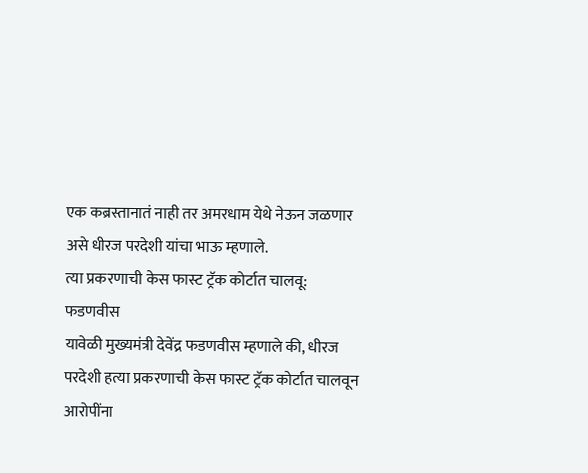एक कब्रस्तानातं नाही तर अमरधाम येथे नेऊन जळणार असे धीरज परदेशी यांचा भाऊ म्हणाले.
त्या प्रकरणाची केस फास्ट ट्रॅक कोर्टात चालवू: फडणवीस
यावेळी मुख्यमंत्री देवेंद्र फडणवीस म्हणाले की, धीरज परदेशी हत्या प्रकरणाची केस फास्ट ट्रॅक कोर्टात चालवून आरोपींना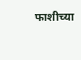फाशीच्या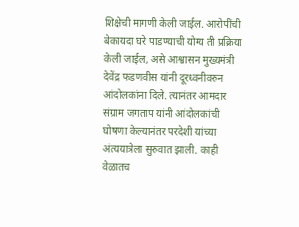शिक्षेची मागणी केली जाईल. आरोपींची बेकायदा घरे पाडण्याची योग्य ती प्रक्रिया केली जाईल, असे आश्वासन मुख्यमंत्री देवेंद्र फडणवीस यांनी दूरध्वनीवरुन आंदोलकांना दिले. त्यानंतर आमदार संग्राम जगताप यांनी आंदोलकांची घोषणा केल्यानंतर परदेशी यांच्या अंत्ययात्रेला सुरुवात झाली. काही वेळातच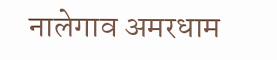नालेगाव अमरधाम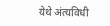येथे अंत्यविधी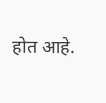होत आहे.